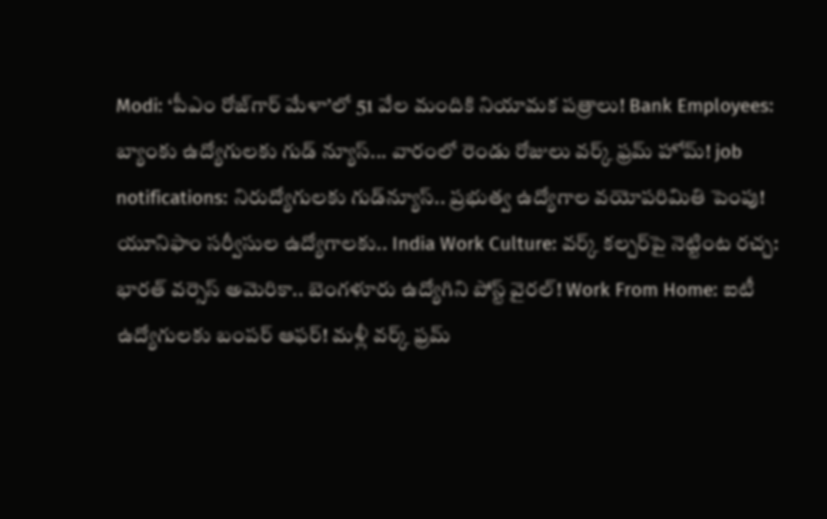Modi: ‘పీఎం రోజ్‌గార్ మేళా’లో 51 వేల మందికి నియామక పత్రాలు! Bank Employees: బ్యాంకు ఉద్యోగులకు గుడ్ న్యూస్... వారంలో రెండు రోజులు వర్క్ ఫ్రమ్ హోమ్! job notifications: నిరుద్యోగులకు గుడ్‌న్యూస్‌.. ప్రభుత్వ ఉద్యోగాల వయోపరిమితి పెంపు! యూనిఫాం సర్వీసుల ఉద్యోగాలకు.. India Work Culture: వర్క్ కల్చర్‌పై నెట్టింట రచ్చ: భారత్ వర్సెస్ అమెరికా.. బెంగళూరు ఉద్యోగిని పోస్ట్ వైరల్! Work From Home: ఐటీ ఉద్యోగులకు బంపర్ ఆఫర్! మళ్లీ వర్క్ ఫ్రమ్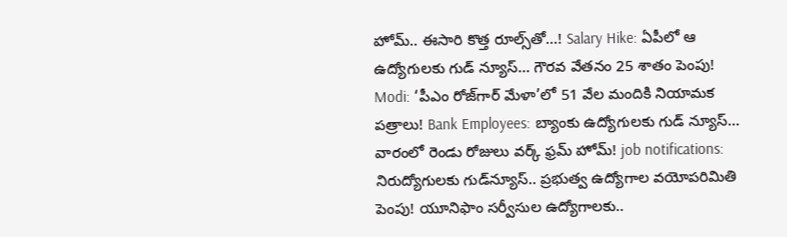హోమ్.. ఈసారి కొత్త రూల్స్‌తో...! Salary Hike: ఏపీలో ఆ ఉద్యోగులకు గుడ్ న్యూస్... గౌరవ వేతనం 25 శాతం పెంపు! Modi: ‘పీఎం రోజ్‌గార్ మేళా’లో 51 వేల మందికి నియామక పత్రాలు! Bank Employees: బ్యాంకు ఉద్యోగులకు గుడ్ న్యూస్... వారంలో రెండు రోజులు వర్క్ ఫ్రమ్ హోమ్! job notifications: నిరుద్యోగులకు గుడ్‌న్యూస్‌.. ప్రభుత్వ ఉద్యోగాల వయోపరిమితి పెంపు! యూనిఫాం సర్వీసుల ఉద్యోగాలకు..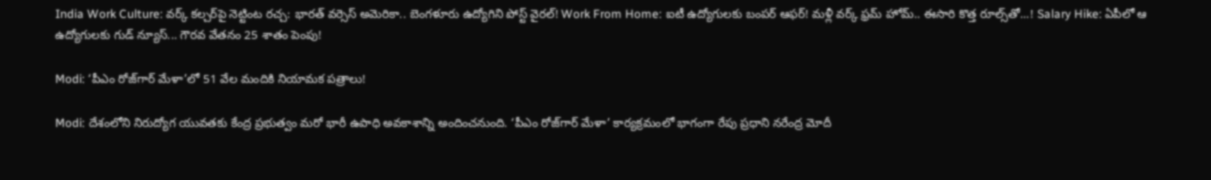India Work Culture: వర్క్ కల్చర్‌పై నెట్టింట రచ్చ: భారత్ వర్సెస్ అమెరికా.. బెంగళూరు ఉద్యోగిని పోస్ట్ వైరల్! Work From Home: ఐటీ ఉద్యోగులకు బంపర్ ఆఫర్! మళ్లీ వర్క్ ఫ్రమ్ హోమ్.. ఈసారి కొత్త రూల్స్‌తో...! Salary Hike: ఏపీలో ఆ ఉద్యోగులకు గుడ్ న్యూస్... గౌరవ వేతనం 25 శాతం పెంపు!

Modi: ‘పీఎం రోజ్‌గార్ మేళా’లో 51 వేల మందికి నియామక పత్రాలు!

Modi: దేశంలోని నిరుద్యోగ యువతకు కేంద్ర ప్రభుత్వం మరో భారీ ఉపాధి అవకాశాన్ని అందించనుంది. ‘పీఎం రోజ్‌గార్ మేళా’ కార్యక్రమంలో భాగంగా రేపు ప్రధాని నరేంద్ర మోదీ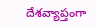దేశవ్యాప్తంగా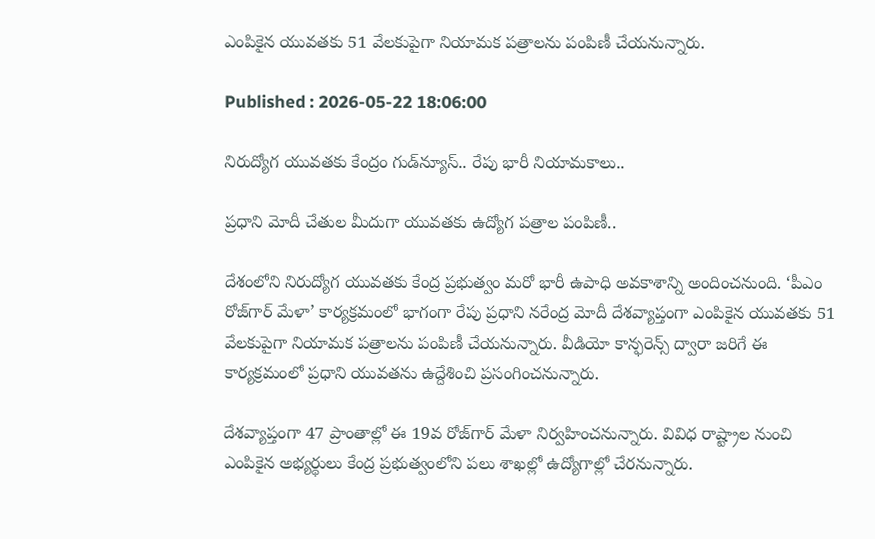ఎంపికైన యువతకు 51 వేలకుపైగా నియామక పత్రాలను పంపిణీ చేయనున్నారు.

Published : 2026-05-22 18:06:00

నిరుద్యోగ యువతకు కేంద్రం గుడ్‌న్యూస్.. రేపు భారీ నియామకాలు..

ప్రధాని మోదీ చేతుల మీదుగా యువతకు ఉద్యోగ పత్రాల పంపిణీ..

దేశంలోని నిరుద్యోగ యువతకు కేంద్ర ప్రభుత్వం మరో భారీ ఉపాధి అవకాశాన్ని అందించనుంది. ‘పీఎం రోజ్‌గార్ మేళా’ కార్యక్రమంలో భాగంగా రేపు ప్రధాని నరేంద్ర మోదీ దేశవ్యాప్తంగా ఎంపికైన యువతకు 51 వేలకుపైగా నియామక పత్రాలను పంపిణీ చేయనున్నారు. వీడియో కాన్ఫరెన్స్ ద్వారా జరిగే ఈ కార్యక్రమంలో ప్రధాని యువతను ఉద్దేశించి ప్రసంగించనున్నారు.

దేశవ్యాప్తంగా 47 ప్రాంతాల్లో ఈ 19వ రోజ్‌గార్ మేళా నిర్వహించనున్నారు. వివిధ రాష్ట్రాల నుంచి ఎంపికైన అభ్యర్థులు కేంద్ర ప్రభుత్వంలోని పలు శాఖల్లో ఉద్యోగాల్లో చేరనున్నారు.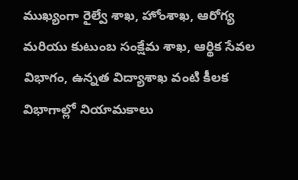ముఖ్యంగా రైల్వే శాఖ, హోంశాఖ, ఆరోగ్య మరియు కుటుంబ సంక్షేమ శాఖ, ఆర్థిక సేవల విభాగం, ఉన్నత విద్యాశాఖ వంటి కీలక విభాగాల్లో నియామకాలు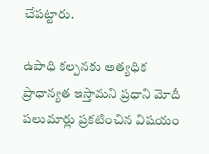చేపట్టారు.

ఉపాధి కల్పనకు అత్యధిక ప్రాధాన్యత ఇస్తామని ప్రధాని మోదీ పలుమార్లు ప్రకటించిన విషయం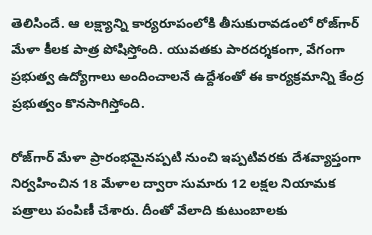తెలిసిందే. ఆ లక్ష్యాన్ని కార్యరూపంలోకి తీసుకురావడంలో రోజ్‌గార్ మేళా కీలక పాత్ర పోషిస్తోంది. యువతకు పారదర్శకంగా, వేగంగా ప్రభుత్వ ఉద్యోగాలు అందించాలనే ఉద్దేశంతో ఈ కార్యక్రమాన్ని కేంద్ర ప్రభుత్వం కొనసాగిస్తోంది.

రోజ్‌గార్ మేళా ప్రారంభమైనప్పటి నుంచి ఇప్పటివరకు దేశవ్యాప్తంగా నిర్వహించిన 18 మేళాల ద్వారా సుమారు 12 లక్షల నియామక పత్రాలు పంపిణీ చేశారు. దీంతో వేలాది కుటుంబాలకు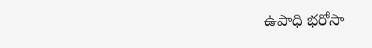ఉపాధి భరోసా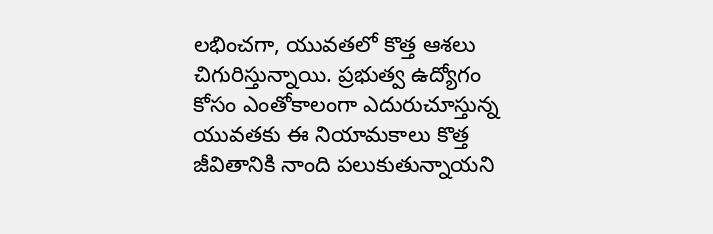లభించగా, యువతలో కొత్త ఆశలు చిగురిస్తున్నాయి. ప్రభుత్వ ఉద్యోగం కోసం ఎంతోకాలంగా ఎదురుచూస్తున్న యువతకు ఈ నియామకాలు కొత్త జీవితానికి నాంది పలుకుతున్నాయని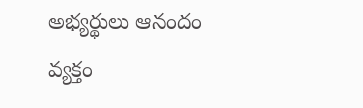అభ్యర్థులు ఆనందం వ్యక్తం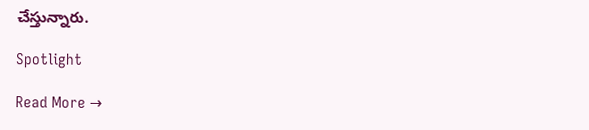చేస్తున్నారు.

Spotlight

Read More →